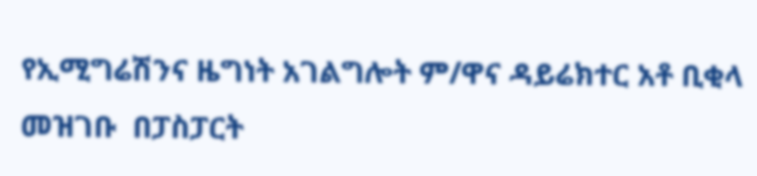የኢሚግሬሽንና ዜግነት አገልግሎት ም/ዋና ዳይሬክተር አቶ ቢቂላ መዝገቡ  በፓስፓርት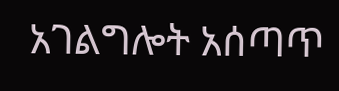አገልግሎት አሰጣጥ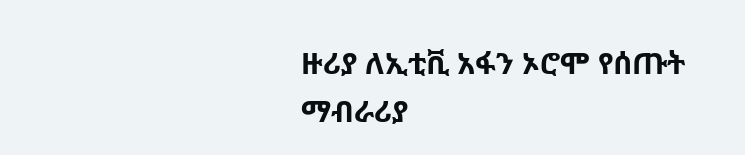ዙሪያ ለኢቲቪ አፋን ኦሮሞ የሰጡት ማብራሪያ